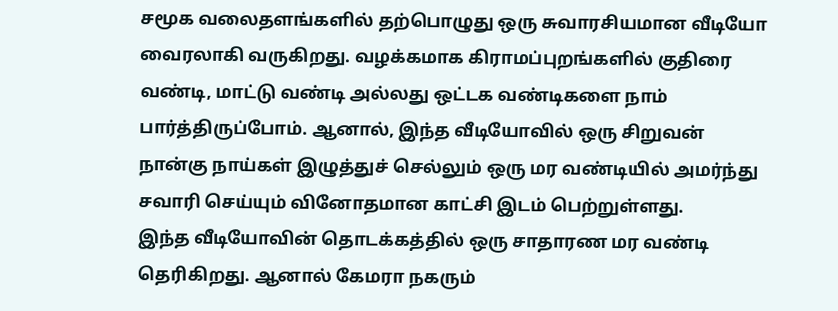சமூக வலைதளங்களில் தற்பொழுது ஒரு சுவாரசியமான வீடியோ வைரலாகி வருகிறது. வழக்கமாக கிராமப்புறங்களில் குதிரை வண்டி, மாட்டு வண்டி அல்லது ஒட்டக வண்டிகளை நாம் பார்த்திருப்போம். ஆனால், இந்த வீடியோவில் ஒரு சிறுவன் நான்கு நாய்கள் இழுத்துச் செல்லும் ஒரு மர வண்டியில் அமர்ந்து சவாரி செய்யும் வினோதமான காட்சி இடம் பெற்றுள்ளது.
இந்த வீடியோவின் தொடக்கத்தில் ஒரு சாதாரண மர வண்டி தெரிகிறது. ஆனால் கேமரா நகரும்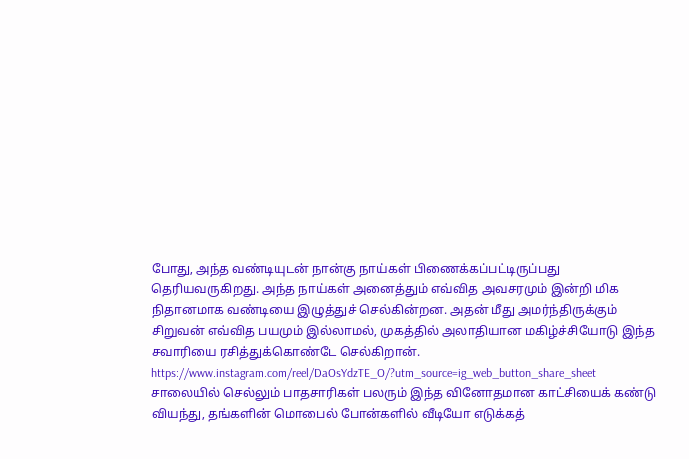போது, அந்த வண்டியுடன் நான்கு நாய்கள் பிணைக்கப்பட்டிருப்பது தெரியவருகிறது. அந்த நாய்கள் அனைத்தும் எவ்வித அவசரமும் இன்றி மிக நிதானமாக வண்டியை இழுத்துச் செல்கின்றன. அதன் மீது அமர்ந்திருக்கும் சிறுவன் எவ்வித பயமும் இல்லாமல், முகத்தில் அலாதியான மகிழ்ச்சியோடு இந்த சவாரியை ரசித்துக்கொண்டே செல்கிறான்.
https://www.instagram.com/reel/DaOsYdzTE_O/?utm_source=ig_web_button_share_sheet
சாலையில் செல்லும் பாதசாரிகள் பலரும் இந்த வினோதமான காட்சியைக் கண்டு வியந்து, தங்களின் மொபைல் போன்களில் வீடியோ எடுக்கத்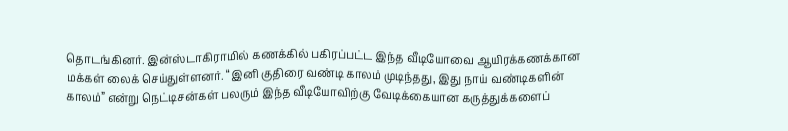தொடங்கினர். இன்ஸ்டாகிராமில் கணக்கில் பகிரப்பட்ட இந்த வீடியோவை ஆயிரக்கணக்கான மக்கள் லைக் செய்துள்ளனர். “இனி குதிரை வண்டி காலம் முடிந்தது, இது நாய் வண்டிகளின் காலம்” என்று நெட்டிசன்கள் பலரும் இந்த வீடியோவிற்கு வேடிக்கையான கருத்துக்களைப்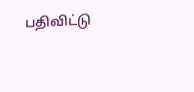பதிவிட்டு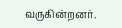வருகின்றனர்.